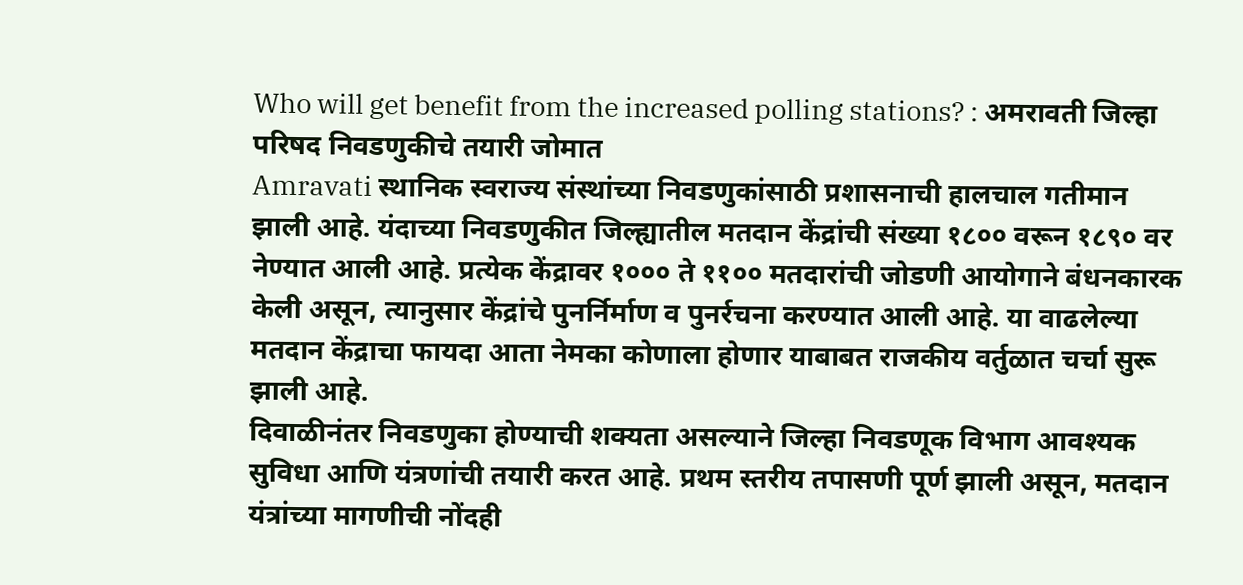Who will get benefit from the increased polling stations? : अमरावती जिल्हा परिषद निवडणुकीचे तयारी जोमात
Amravati स्थानिक स्वराज्य संस्थांच्या निवडणुकांसाठी प्रशासनाची हालचाल गतीमान झाली आहे. यंदाच्या निवडणुकीत जिल्ह्यातील मतदान केंद्रांची संख्या १८०० वरून १८९० वर नेण्यात आली आहे. प्रत्येक केंद्रावर १००० ते ११०० मतदारांची जोडणी आयोगाने बंधनकारक केली असून, त्यानुसार केंद्रांचे पुनर्निर्माण व पुनर्रचना करण्यात आली आहे. या वाढलेल्या मतदान केंद्राचा फायदा आता नेमका कोणाला होणार याबाबत राजकीय वर्तुळात चर्चा सुरू झाली आहे.
दिवाळीनंतर निवडणुका होण्याची शक्यता असल्याने जिल्हा निवडणूक विभाग आवश्यक सुविधा आणि यंत्रणांची तयारी करत आहे. प्रथम स्तरीय तपासणी पूर्ण झाली असून, मतदान यंत्रांच्या मागणीची नोंदही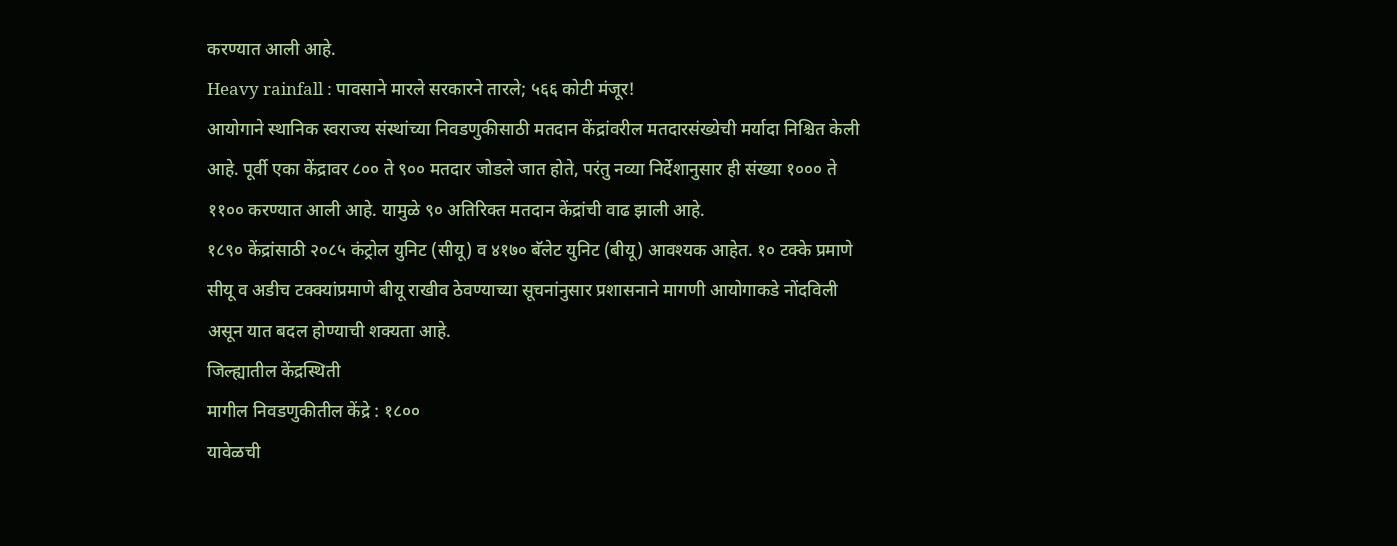करण्यात आली आहे.
Heavy rainfall : पावसाने मारले सरकारने तारले; ५६६ कोटी मंजूर!
आयोगाने स्थानिक स्वराज्य संस्थांच्या निवडणुकीसाठी मतदान केंद्रांवरील मतदारसंख्येची मर्यादा निश्चित केली आहे. पूर्वी एका केंद्रावर ८०० ते ९०० मतदार जोडले जात होते, परंतु नव्या निर्देशानुसार ही संख्या १००० ते ११०० करण्यात आली आहे. यामुळे ९० अतिरिक्त मतदान केंद्रांची वाढ झाली आहे.
१८९० केंद्रांसाठी २०८५ कंट्रोल युनिट (सीयू) व ४१७० बॅलेट युनिट (बीयू) आवश्यक आहेत. १० टक्के प्रमाणे सीयू व अडीच टक्क्यांप्रमाणे बीयू राखीव ठेवण्याच्या सूचनांनुसार प्रशासनाने मागणी आयोगाकडे नोंदविली असून यात बदल होण्याची शक्यता आहे.
जिल्ह्यातील केंद्रस्थिती
मागील निवडणुकीतील केंद्रे : १८००
यावेळची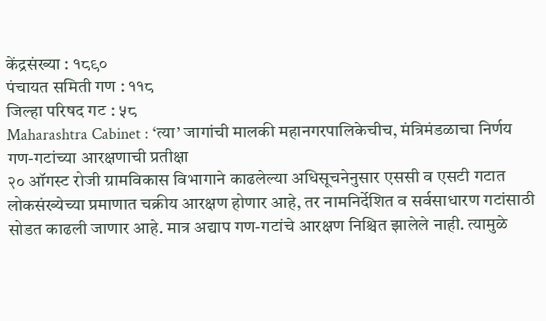केंद्रसंख्या : १८९०
पंचायत समिती गण : ११८
जिल्हा परिषद गट : ५८
Maharashtra Cabinet : ‘त्या’ जागांची मालकी महानगरपालिकेचीच, मंत्रिमंडळाचा निर्णय
गण-गटांच्या आरक्षणाची प्रतीक्षा
२० ऑगस्ट रोजी ग्रामविकास विभागाने काढलेल्या अधिसूचनेनुसार एससी व एसटी गटात लोकसंख्येच्या प्रमाणात चक्रीय आरक्षण होणार आहे, तर नामनिर्देशित व सर्वसाधारण गटांसाठी सोडत काढली जाणार आहे. मात्र अद्याप गण-गटांचे आरक्षण निश्चित झालेले नाही. त्यामुळे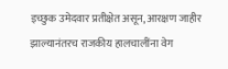इच्छुक उमेदवार प्रतीक्षेत असून, आरक्षण जाहीर झाल्यानंतरच राजकीय हालचालींना वेग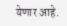येणार आहे.